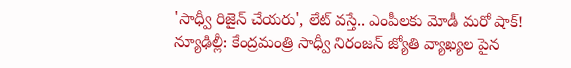'సాధ్వీ రిజైన్ చేయరు', లేట్ వస్తే.. ఎంపీలకు మోడీ మరో షాక్!
న్యూఢిల్లీ: కేంద్రమంత్రి సాధ్వీ నిరంజన్ జ్యోతి వ్యాఖ్యల పైన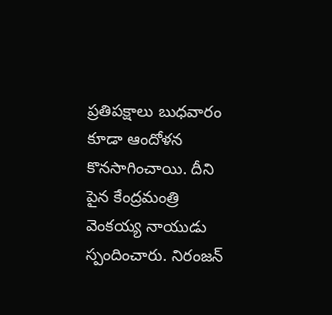ప్రతిపక్షాలు బుధవారం కూడా ఆందోళన కొనసాగించాయి. దీని పైన కేంద్రమంత్రి వెంకయ్య నాయుడు స్పందించారు. నిరంజన్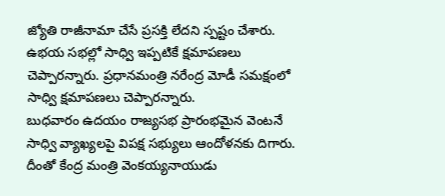జ్యోతి రాజీనామా చేసే ప్రసక్తి లేదని స్పష్టం చేశారు. ఉభయ సభల్లో సాధ్వి ఇప్పటికే క్షమాపణలు చెప్పారన్నారు. ప్రధానమంత్రి నరేంద్ర మోడీ సమక్షంలో సాధ్వి క్షమాపణలు చెప్పారన్నారు.
బుధవారం ఉదయం రాజ్యసభ ప్రారంభమైన వెంటనే సాధ్వి వ్యాఖ్యలపై విపక్ష సభ్యులు ఆందోళనకు దిగారు. దీంతో కేంద్ర మంత్రి వెంకయ్యనాయుడు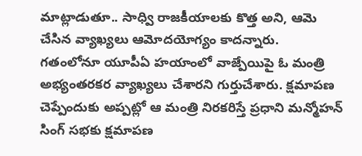మాట్లాడుతూ.. సాధ్వి రాజకీయాలకు కొత్త అని, ఆమె చేసిన వ్యాఖ్యలు ఆమోదయోగ్యం కాదన్నారు.
గతంలోనూ యూపీఏ హయాంలో వాజ్పేయిపై ఓ మంత్రి అభ్యంతరకర వ్యాఖ్యలు చేశారని గుర్తుచేశారు. క్షమాపణ చెప్పేందుకు అప్పట్లో ఆ మంత్రి నిరకరిస్తే ప్రధాని మన్మోహన్ సింగ్ సభకు క్షమాపణ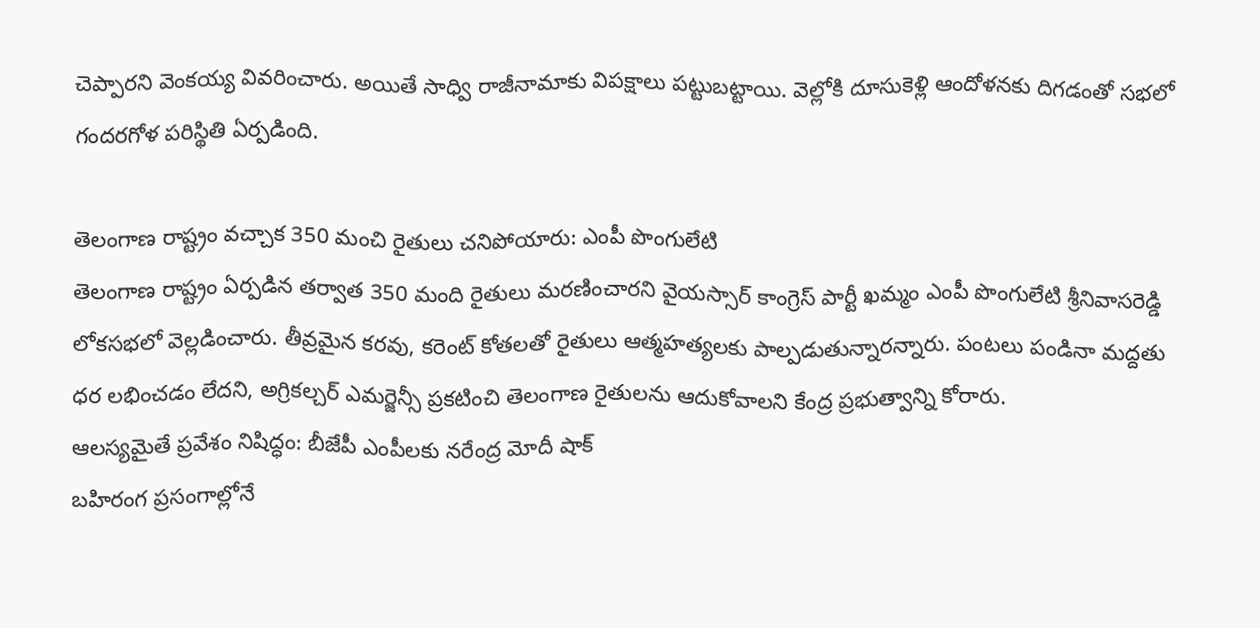చెప్పారని వెంకయ్య వివరించారు. అయితే సాధ్వి రాజీనామాకు విపక్షాలు పట్టుబట్టాయి. వెల్లోకి దూసుకెళ్లి ఆందోళనకు దిగడంతో సభలో గందరగోళ పరిస్థితి ఏర్పడింది.

తెలంగాణ రాష్ట్రం వచ్చాక 350 మంచి రైతులు చనిపోయారు: ఎంపీ పొంగులేటి
తెలంగాణ రాష్ట్రం ఏర్పడిన తర్వాత 350 మంది రైతులు మరణించారని వైయస్సార్ కాంగ్రెస్ పార్టీ ఖమ్మం ఎంపీ పొంగులేటి శ్రీనివాసరెడ్డి లోకసభలో వెల్లడించారు. తీవ్రమైన కరవు, కరెంట్ కోతలతో రైతులు ఆత్మహత్యలకు పాల్పడుతున్నారన్నారు. పంటలు పండినా మద్దతు ధర లభించడం లేదని, అగ్రికల్చర్ ఎమర్జెన్సీ ప్రకటించి తెలంగాణ రైతులను ఆదుకోవాలని కేంద్ర ప్రభుత్వాన్ని కోరారు.
ఆలస్యమైతే ప్రవేశం నిషిద్ధం: బీజేపీ ఎంపీలకు నరేంద్ర మోదీ షాక్
బహిరంగ ప్రసంగాల్లోనే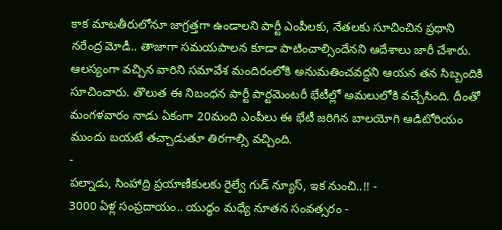కాక మాటతీరులోనూ జాగ్రత్తగా ఉండాలని పార్టీ ఎంపీలకు, నేతలకు సూచించిన ప్రధాని నరేంద్ర మోడీ.. తాజాగా సమయపాలన కూడా పాటించాల్సిందేనని ఆదేశాలు జారీ చేశారు.
ఆలస్యంగా వచ్చిన వారిని సమావేశ మందిరంలోకి అనుమతించవద్దని ఆయన తన సిబ్బందికి సూచించారు. తొలుత ఈ నిబంధన పార్టీ పార్టమెంటరీ భేటీల్లో అమలులోకి వచ్చేసింది. దీంతో మంగళవారం నాడు ఏకంగా 20మంది ఎంపీలు ఈ భేటీ జరిగిన బాలయోగి ఆడిటోరియం ముందు బయటే తచ్చాడుతూ తిరగాల్సి వచ్చింది.
-
పల్నాడు, సింహాద్రి ప్రయాణీకులకు రైల్వే గుడ్ న్యూస్, ఇక నుంచి..!! -
3000 ఏళ్ల సంప్రదాయం.. యుద్ధం మధ్యే నూతన సంవత్సరం -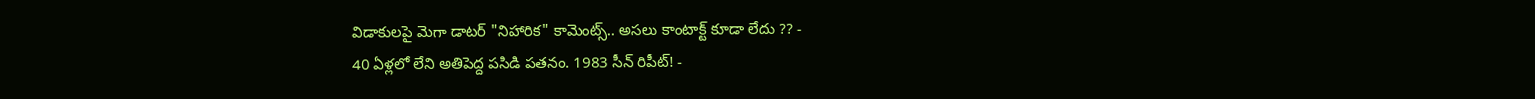విడాకులపై మెగా డాటర్ "నిహారిక" కామెంట్స్.. అసలు కాంటాక్ట్ కూడా లేదు ?? -
40 ఏళ్లలో లేని అతిపెద్ద పసిడి పతనం. 1983 సీన్ రిపీట్! -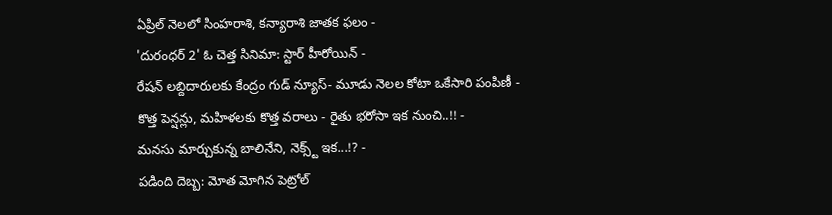ఏప్రిల్ నెలలో సింహరాశి, కన్యారాశి జాతక ఫలం -
'దురంధర్ 2' ఓ చెత్త సినిమా: స్టార్ హీరోయిన్ -
రేషన్ లబ్దిదారులకు కేంద్రం గుడ్ న్యూస్- మూడు నెలల కోటా ఒకేసారి పంపిణీ -
కొత్త పెన్షన్లు, మహిళలకు కొత్త వరాలు - రైతు భరోసా ఇక నుంచి..!! -
మనసు మార్చుకున్న బాలినేని, నెక్స్ట్ ఇక...!? -
పడింది దెబ్బ: మోత మోగిన పెట్రోల్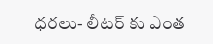ధరలు- లీటర్ కు ఎంత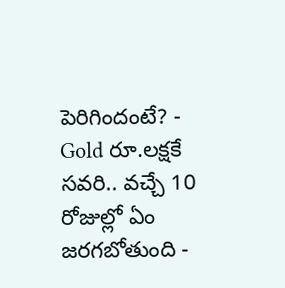పెరిగిందంటే? -
Gold రూ.లక్షకే సవరి.. వచ్చే 10 రోజుల్లో ఏం జరగబోతుంది -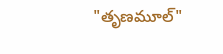"తృణమూల్"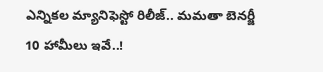ఎన్నికల మ్యానిఫెస్టో రిలీజ్.. మమతా బెనర్జీ 10 హామీలు ఇవే..!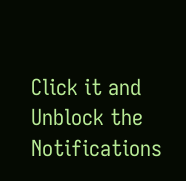Click it and Unblock the Notifications